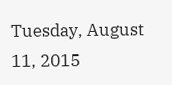Tuesday, August 11, 2015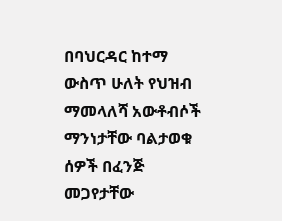በባህርዳር ከተማ ውስጥ ሁለት የህዝብ ማመላለሻ አውቶብሶች ማንነታቸው ባልታወቁ ሰዎች በፈንጅ መጋየታቸው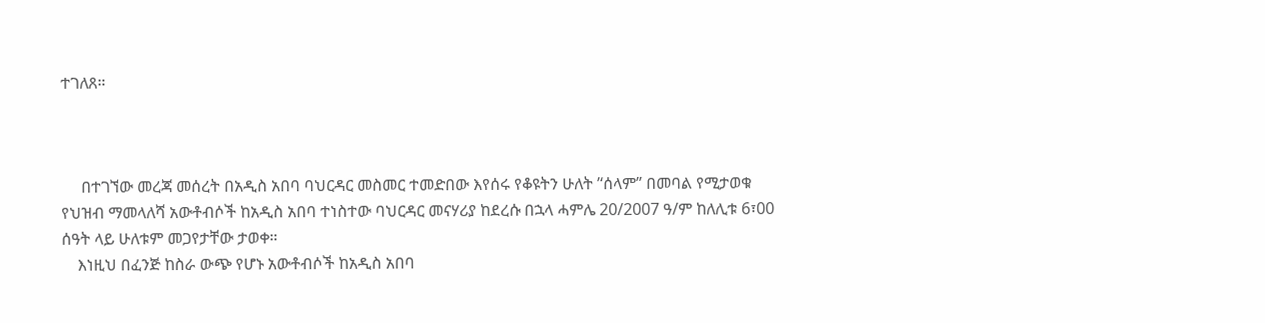ተገለጸ።



     በተገኘው መረጃ መሰረት በአዲስ አበባ ባህርዳር መስመር ተመድበው እየሰሩ የቆዩትን ሁለት ’‘ሰላም” በመባል የሚታወቁ የህዝብ ማመላለሻ አውቶብሶች ከአዲስ አበባ ተነስተው ባህርዳር መናሃሪያ ከደረሱ በኋላ ሓምሌ 20/2007 ዓ/ም ከለሊቱ 6፣00 ሰዓት ላይ ሁለቱም መጋየታቸው ታወቀ።
    እነዚህ በፈንጅ ከስራ ውጭ የሆኑ አውቶብሶች ከአዲስ አበባ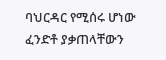ባህርዳር የሚሰሩ ሆነው ፈንድቶ ያቃጠላቸውን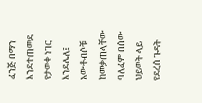ፈንጅ በማን እንደተጠመደ የታወቀ ነገር እንደሌለ፤ አውቶብሶቹ ከመቃጠላቸው ባለፈም በሰው ህይወት ላይ የደረሰ ጉዳት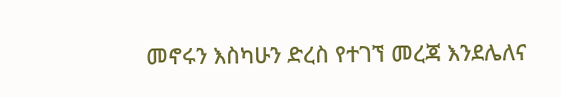መኖሩን እስካሁን ድረስ የተገኘ መረጃ እንደሌለና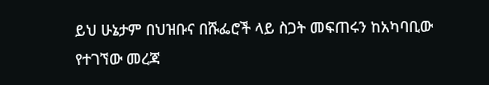ይህ ሁኔታም በህዝቡና በሹፌሮች ላይ ስጋት መፍጠሩን ከአካባቢው የተገኘው መረጃ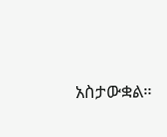አስታውቋል።